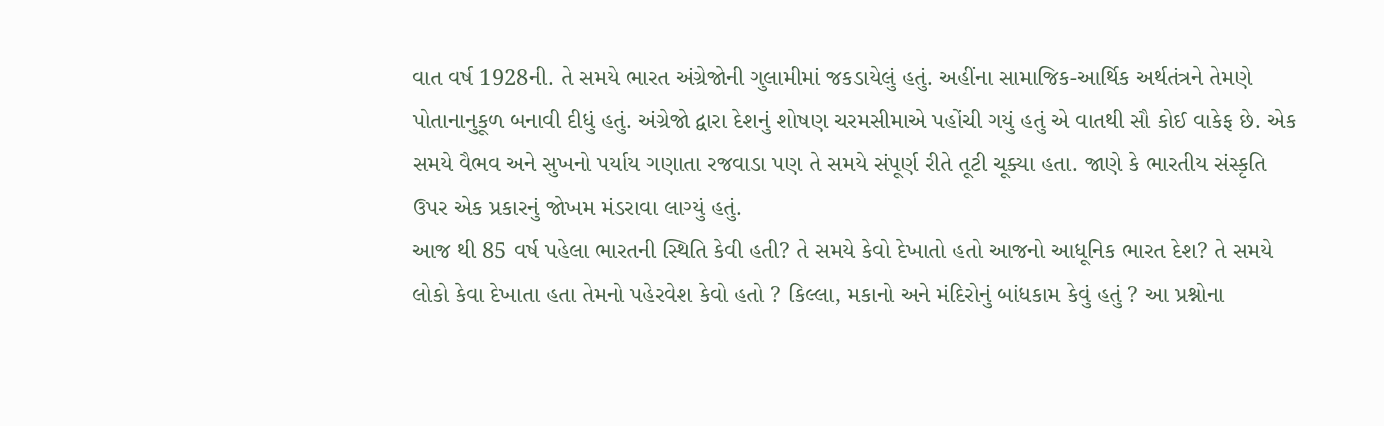વાત વર્ષ 1928ની. તે સમયે ભારત અંગ્રેજોની ગુલામીમાં જકડાયેલું હતું. અહીંના સામાજિક-આર્થિક અર્થતંત્રને તેમણે પોતાનાનુકૂળ બનાવી દીધું હતું. અંગ્રેજો દ્વારા દેશનું શોષણ ચરમસીમાએ પહોંચી ગયું હતું એ વાતથી સૌ કોઈ વાકેફ છે. એક સમયે વૈભવ અને સુખનો પર્યાય ગણાતા રજવાડા પણ તે સમયે સંપૂર્ણ રીતે તૂટી ચૂક્યા હતા. જાણે કે ભારતીય સંસ્કૃતિ ઉપર એક પ્રકારનું જોખમ મંડરાવા લાગ્યું હતું.
આજ થી 85 વર્ષ પહેલા ભારતની સ્થિતિ કેવી હતી? તે સમયે કેવો દેખાતો હતો આજનો આધૂનિક ભારત દેશ? તે સમયે લોકો કેવા દેખાતા હતા તેમનો પહેરવેશ કેવો હતો ? કિલ્લા, મકાનો અને મંદિરોનું બાંધકામ કેવું હતું ? આ પ્રશ્નોના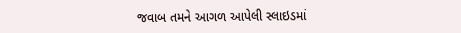જવાબ તમને આગળ આપેલી સ્લાઇડમાં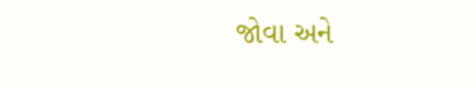જોવા અને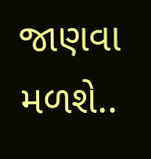જાણવા મળશે..